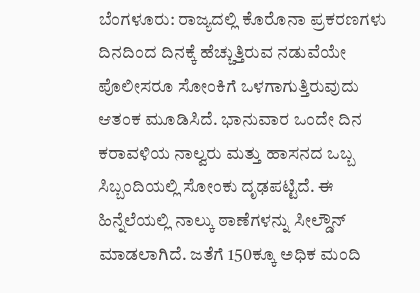ಬೆಂಗಳೂರು: ರಾಜ್ಯದಲ್ಲಿ ಕೊರೊನಾ ಪ್ರಕರಣಗಳು ದಿನದಿಂದ ದಿನಕ್ಕೆ ಹೆಚ್ಚುತ್ತಿರುವ ನಡುವೆಯೇ ಪೊಲೀಸರೂ ಸೋಂಕಿಗೆ ಒಳಗಾಗುತ್ತಿರುವುದು ಆತಂಕ ಮೂಡಿಸಿದೆ. ಭಾನುವಾರ ಒಂದೇ ದಿನ ಕರಾವಳಿಯ ನಾಲ್ವರು ಮತ್ತು ಹಾಸನದ ಒಬ್ಬ ಸಿಬ್ಬಂದಿಯಲ್ಲಿ ಸೋಂಕು ದೃಢಪಟ್ಟಿದೆ. ಈ ಹಿನ್ನೆಲೆಯಲ್ಲಿ ನಾಲ್ಕು ಠಾಣೆಗಳನ್ನು ಸೀಲ್ಡೌನ್ ಮಾಡಲಾಗಿದೆ. ಜತೆಗೆ 150ಕ್ಕೂ ಅಧಿಕ ಮಂದಿ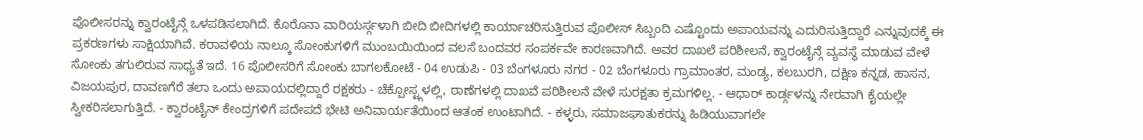ಪೊಲೀಸರನ್ನು ಕ್ವಾರಂಟೈನ್ಗೆ ಒಳಪಡಿಸಲಾಗಿದೆ. ಕೊರೊನಾ ವಾರಿಯರ್ಸ್ಗಳಾಗಿ ಬೀದಿ ಬೀದಿಗಳಲ್ಲಿ ಕಾರ್ಯಾಚರಿಸುತ್ತಿರುವ ಪೊಲೀಸ್ ಸಿಬ್ಬಂದಿ ಎಷ್ಟೊಂದು ಅಪಾಯವನ್ನು ಎದುರಿಸುತ್ತಿದ್ದಾರೆ ಎನ್ನುವುದಕ್ಕೆ ಈ ಪ್ರಕರಣಗಳು ಸಾಕ್ಷಿಯಾಗಿವೆ. ಕರಾವಳಿಯ ನಾಲ್ಕೂ ಸೋಂಕುಗಳಿಗೆ ಮುಂಬಯಿಯಿಂದ ವಲಸೆ ಬಂದವರ ಸಂಪರ್ಕವೇ ಕಾರಣವಾಗಿದೆ. ಅವರ ದಾಖಲೆ ಪರಿಶೀಲನೆ, ಕ್ವಾರಂಟೈನ್ಗೆ ವ್ಯವಸ್ಥೆ ಮಾಡುವ ವೇಳೆ ಸೋಂಕು ತಗುಲಿರುವ ಸಾಧ್ಯತೆ ಇದೆ. 16 ಪೊಲೀಸರಿಗೆ ಸೋಂಕು ಬಾಗಲಕೋಟೆ - 04 ಉಡುಪಿ - 03 ಬೆಂಗಳೂರು ನಗರ - 02 ಬೆಂಗಳೂರು ಗ್ರಾಮಾಂತರ, ಮಂಡ್ಯ, ಕಲಬುರಗಿ, ದಕ್ಷಿಣ ಕನ್ನಡ, ಹಾಸನ, ವಿಜಯಪುರ, ದಾವಣಗೆರೆ ತಲಾ ಒಂದು ಅಪಾಯದಲ್ಲಿದ್ದಾರೆ ರಕ್ಷಕರು - ಚೆಕ್ಪೋಸ್ಟ್ಗಳಲ್ಲಿ, ಠಾಣೆಗಳಲ್ಲಿ ದಾಖವೆ ಪರಿಶೀಲನೆ ವೇಳೆ ಸುರಕ್ಷತಾ ಕ್ರಮಗಳಿಲ್ಲ. - ಆಧಾರ್ ಕಾರ್ಡ್ಗಳನ್ನು ನೇರವಾಗಿ ಕೈಯಲ್ಲೇ ಸ್ವೀಕರಿಸಲಾಗುತ್ತಿದೆ. - ಕ್ವಾರಂಟೈನ್ ಕೇಂದ್ರಗಳಿಗೆ ಪದೇಪದೆ ಭೇಟಿ ಅನಿವಾರ್ಯತೆಯಿಂದ ಆತಂಕ ಉಂಟಾಗಿದೆ. - ಕಳ್ಳರು, ಸಮಾಜಘಾತುಕರನ್ನು ಹಿಡಿಯುವಾಗಲೇ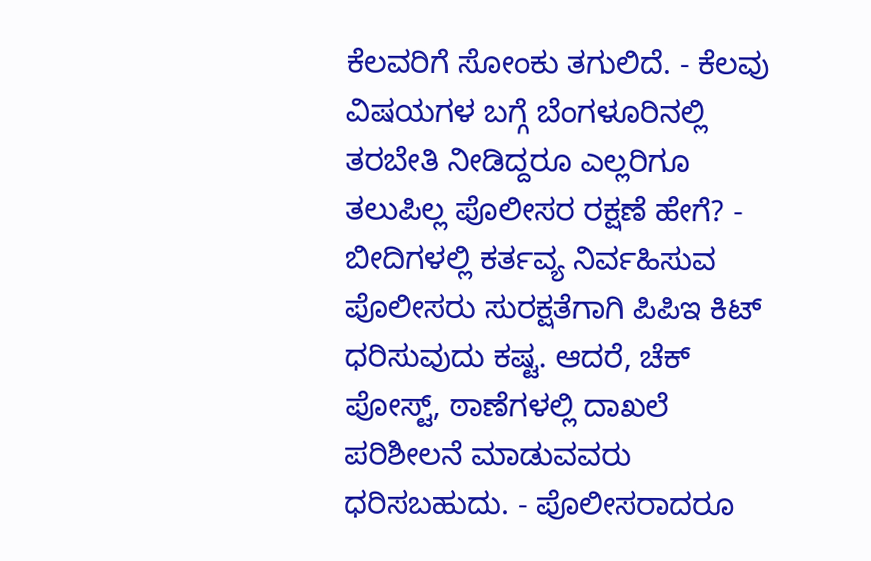ಕೆಲವರಿಗೆ ಸೋಂಕು ತಗುಲಿದೆ. - ಕೆಲವು ವಿಷಯಗಳ ಬಗ್ಗೆ ಬೆಂಗಳೂರಿನಲ್ಲಿ ತರಬೇತಿ ನೀಡಿದ್ದರೂ ಎಲ್ಲರಿಗೂ ತಲುಪಿಲ್ಲ ಪೊಲೀಸರ ರಕ್ಷಣೆ ಹೇಗೆ? - ಬೀದಿಗಳಲ್ಲಿ ಕರ್ತವ್ಯ ನಿರ್ವಹಿಸುವ ಪೊಲೀಸರು ಸುರಕ್ಷತೆಗಾಗಿ ಪಿಪಿಇ ಕಿಟ್ ಧರಿಸುವುದು ಕಷ್ಟ. ಆದರೆ, ಚೆಕ್ ಪೋಸ್ಟ್, ಠಾಣೆಗಳಲ್ಲಿ ದಾಖಲೆ ಪರಿಶೀಲನೆ ಮಾಡುವವರು ಧರಿಸಬಹುದು. - ಪೊಲೀಸರಾದರೂ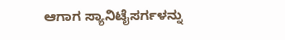ಆಗಾಗ ಸ್ಯಾನಿಟೈಸರ್ಗಳನ್ನು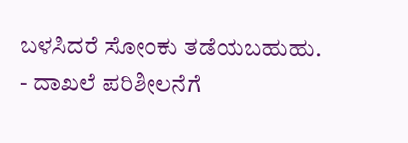ಬಳಸಿದರೆ ಸೋಂಕು ತಡೆಯಬಹುಹು. - ದಾಖಲೆ ಪರಿಶೀಲನೆಗೆ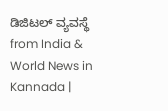ಡಿಜಿಟಲ್ ವ್ಯವಸ್ಥೆ
from India & World News in Kannada |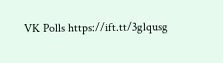VK Polls https://ift.tt/3glqusg